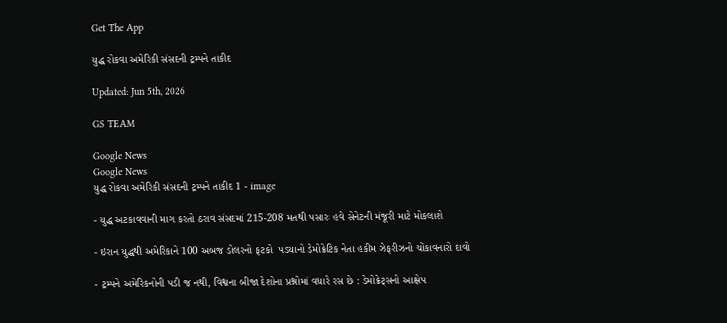Get The App

યુદ્ધ રોકવા અમેરિકી સંસદની ટ્રમ્પને તાકીદ

Updated: Jun 5th, 2026

GS TEAM

Google News
Google News
યુદ્ધ રોકવા અમેરિકી સંસદની ટ્રમ્પને તાકીદ 1 - image

- યુદ્ધ અટકાવવાની માગ કરતો ઠરાવ સંસદમાં 215-208 મતથી પસારઃ હવે સેનેટની મંજૂરી માટે મોકલાશે

- ઇરાન યુદ્ધથી અમેરિકાને 100 અબજ ડોલરનો ફટકો  પડયાનો ડેમોક્રેટિક નેતા હકીમ ઝેફરીઝનો ચોંકાવનારો દાવો

- ટ્રમ્પને અમેરિકનોની પડી જ નથી, વિશ્વના બીજા દેશોના પ્રશ્નોમાં વધારે રસ છે : ડેમોક્રેટ્સનો આક્ષેપ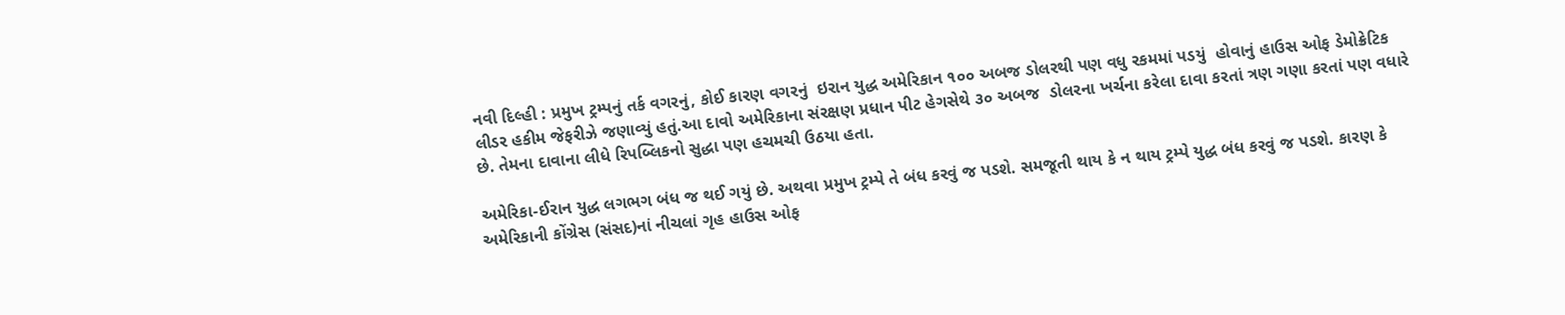નવી દિલ્હી : પ્રમુખ ટ્રમ્પનું તર્ક વગરનું, કોઈ કારણ વગરનું  ઇરાન યુદ્ધ અમેરિકાન ૧૦૦ અબજ ડોલરથી પણ વધુ રકમમાં પડયું  હોવાનું હાઉસ ઓફ ડેમોક્રેટિક લીડર હકીમ જેફરીઝે જણાવ્યું હતું.આ દાવો અમેરિકાના સંરક્ષણ પ્રધાન પીટ હેગસેથે ૩૦ અબજ  ડોલરના ખર્ચના કરેલા દાવા કરતાં ત્રણ ગણા કરતાં પણ વધારે છે. તેમના દાવાના લીધે રિપબ્લિકનો સુદ્ધા પણ હચમચી ઉઠયા હતા.

અમેરિકા-ઈરાન યુદ્ધ લગભગ બંધ જ થઈ ગયું છે. અથવા પ્રમુખ ટ્રમ્પે તે બંધ કરવું જ પડશે. સમજૂતી થાય કે ન થાય ટ્રમ્પે યુદ્ધ બંધ કરવું જ પડશે. કારણ કે અમેરિકાની કોંગ્રેસ (સંસદ)નાં નીચલાં ગૃહ હાઉસ ઓફ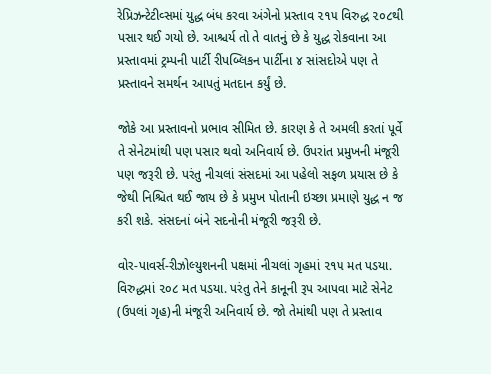રેપ્રિઝન્ટેટીવ્સમાં યુદ્ધ બંધ કરવા અંગેનો પ્રસ્તાવ ૨૧૫ વિરુદ્ધ ૨૦૮થી પસાર થઈ ગયો છે. આશ્ચર્ય તો તે વાતનું છે કે યુદ્ધ રોકવાના આ પ્રસ્તાવમાં ટ્રમ્પની પાર્ટી રીપબ્લિકન પાર્ટીના ૪ સાંસદોએ પણ તે પ્રસ્તાવને સમર્થન આપતું મતદાન કર્યું છે.

જોકે આ પ્રસ્તાવનો પ્રભાવ સીમિત છે. કારણ કે તે અમલી કરતાં પૂર્વે તે સેનેટમાંથી પણ પસાર થવો અનિવાર્ય છે. ઉપરાંત પ્રમુખની મંજૂરી પણ જરૂરી છે. પરંતુ નીચલાં સંસદમાં આ પહેલો સફળ પ્રયાસ છે કે જેથી નિશ્ચિત થઈ જાય છે કે પ્રમુખ પોતાની ઇચ્છા પ્રમાણે યુદ્ધ ન જ કરી શકે. સંસદનાં બંને સદનોની મંજૂરી જરૂરી છે.

વોર-પાવર્સ-રીઝોલ્યુશનની પક્ષમાં નીચલાં ગૃહમાં ૨૧૫ મત પડયા. વિરુદ્ધમાં ૨૦૮ મત પડયા. પરંતુ તેને કાનૂની રૂપ આપવા માટે સેનેટ (ઉપલાં ગૃહ)ની મંજૂરી અનિવાર્ય છે. જો તેમાંથી પણ તે પ્રસ્તાવ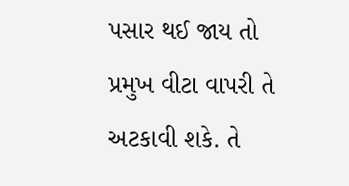પસાર થઈ જાય તો પ્રમુખ વીટા વાપરી તે અટકાવી શકે. તે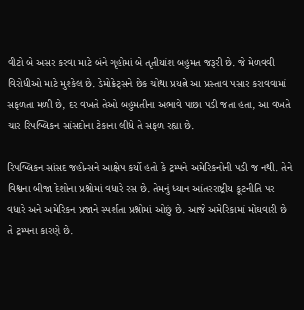વીટો બે અસર કરવા માટે બંને ગૃહોમાં બે તૃતીયાંશ બહુમત જરૂરી છે. જે મેળવવી વિરોધીઓ માટે મુશ્કેલ છે. ડેમોક્રેટ્સને છેક ચોથા પ્રયત્ને આ પ્રસ્તાવ પસાર કરાવવામાં સફળતા મળી છે, દર વખતે તેઓ બહુમતીના અભાવે પાછા પડી જતા હતા, આ વખતે ચાર રિપબ્લિકન સાંસદોના ટેકાના લીધે તે સફળ રહ્યા છે.

રિપબ્લિકન સાંસદ જહોન્સને આક્ષેપ કર્યો હતો કે ટ્રમ્પને અમેરિકનોની પડી જ નથી. તેને વિશ્વના બીજા દેશોના પ્રશ્નોમાં વધારે રસ છે. તેમનું ધ્યાન આંતરરાષ્ટ્રીય કૂટનીતિ પર વધારે અને અમેરિકન પ્રજાને સ્પર્શતા પ્રશ્નોમાં ઓછું છે. આજે અમેરિકામાં મોંઘવારી છે તે ટ્રમ્પના કારણે છે.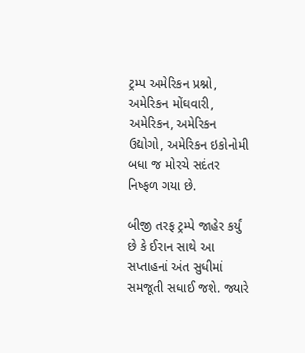ટ્રમ્પ અમેરિકન પ્રશ્નો, અમેરિકન મોંઘવારી, અમેરિકન, અમેરિકન ઉદ્યોગો, અમેરિકન ઇકોનોમી બધા જ મોરચે સદંતર નિષ્ફળ ગયા છે.

બીજી તરફ ટ્રમ્પે જાહેર કર્યું છે કે ઈરાન સાથે આ સપ્તાહનાં અંત સુધીમાં સમજૂતી સધાઈ જશે. જ્યારે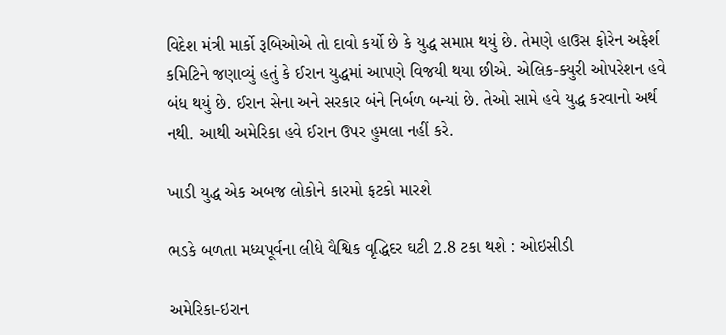વિદેશ મંત્રી માર્કો રૂબિઓએ તો દાવો કર્યો છે કે યુદ્ધ સમાપ્ત થયું છે. તેમણે હાઉસ ફોરેન અફેર્શ કમિટિને જણાવ્યું હતું કે ઈરાન યુદ્ધમાં આપણે વિજયી થયા છીએ. એલિક-ક્યુરી ઓપરેશન હવે બંધ થયું છે. ઈરાન સેના અને સરકાર બંને નિર્બળ બન્યાં છે. તેઓ સામે હવે યુદ્ધ કરવાનો અર્થ નથી. આથી અમેરિકા હવે ઈરાન ઉપર હુમલા નહીં કરે.

ખાડી યુદ્ધ એક અબજ લોકોને કારમો ફટકો મારશે

ભડકે બળતા મધ્યપૂર્વના લીધે વૈશ્વિક વૃદ્ધિદર ઘટી 2.8 ટકા થશે : ઓઇસીડી

અમેરિકા-ઇરાન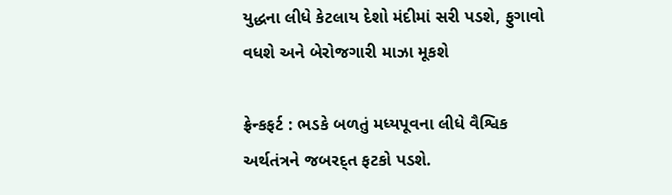યુદ્ધના લીધે કેટલાય દેશો મંદીમાં સરી પડશે, ફુગાવો વધશે અને બેરોજગારી માઝા મૂકશે

ફ્રેન્કફર્ટ : ભડકે બળતું મધ્યપૂવના લીધે વૈશ્વિક અર્થતંત્રને જબરદ્ત ફટકો પડશે.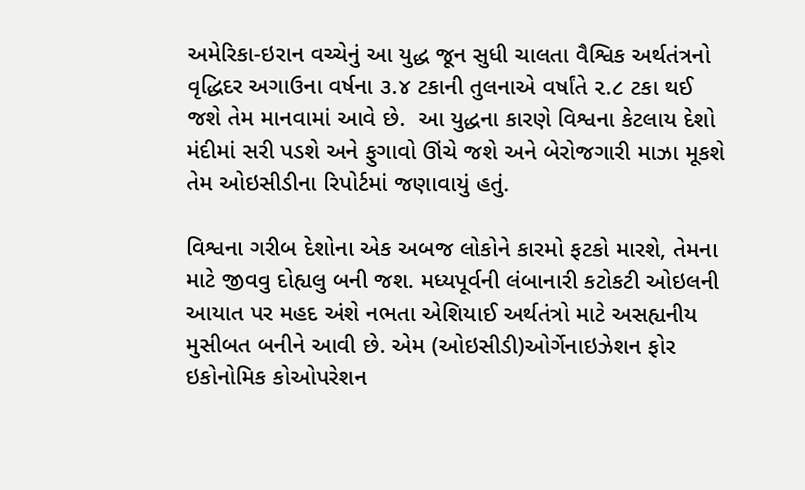અમેરિકા-ઇરાન વચ્ચેનું આ યુદ્ધ જૂન સુધી ચાલતા વૈશ્વિક અર્થતંત્રનો વૃદ્ધિદર અગાઉના વર્ષના ૩.૪ ટકાની તુલનાએ વર્ષાંતે ૨.૮ ટકા થઈ જશે તેમ માનવામાં આવે છે.  આ યુદ્ધના કારણે વિશ્વના કેટલાય દેશો મંદીમાં સરી પડશે અને ફુગાવો ઊંચે જશે અને બેરોજગારી માઝા મૂકશે તેમ ઓઇસીડીના રિપોર્ટમાં જણાવાયું હતું.

વિશ્વના ગરીબ દેશોના એક અબજ લોકોને કારમો ફટકો મારશે, તેમના માટે જીવવુ દોહ્યલુ બની જશ. મધ્યપૂર્વની લંબાનારી કટોકટી ઓઇલની આયાત પર મહદ અંશે નભતા એશિયાઈ અર્થતંત્રો માટે અસહ્યનીય મુસીબત બનીને આવી છે. એમ (ઓઇસીડી)ઓર્ગેનાઇઝેશન ફોર ઇકોનોમિક કોઓપરેશન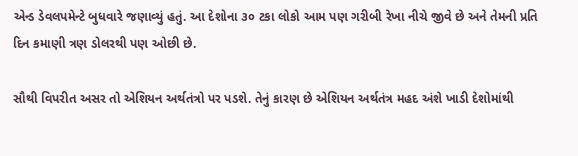એન્ડ ડેવલપમેન્ટે બુધવારે જણાવ્યું હતું. આ દેશોના ૩૦ ટકા લોકો આમ પણ ગરીબી રેખા નીચે જીવે છે અને તેમની પ્રતિ દિન કમાણી ત્રણ ડોલરથી પણ ઓછી છે.

સૌથી વિપરીત અસર તો એશિયન અર્થતંત્રો પર પડશે. તેનું કારણ છે એશિયન અર્થતંત્ર મહદ અંશે ખાડી દેશોમાંથી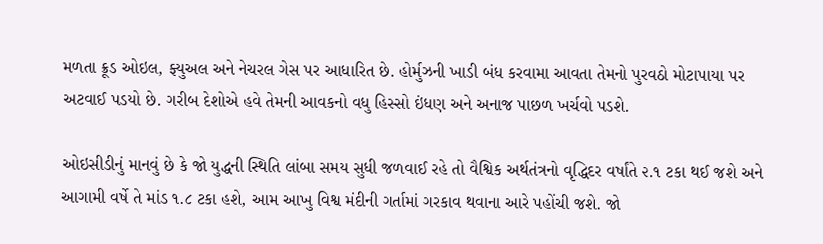મળતા ક્રૂડ ઓઇલ, ફ્યુઅલ અને નેચરલ ગેસ પર આધારિત છે. હોર્મુઝની ખાડી બંધ કરવામા આવતા તેમનો પુરવઠો મોટાપાયા પર અટવાઈ પડયો છે. ગરીબ દેશોએ હવે તેમની આવકનો વધુ હિસ્સો ઇંધણ અને અનાજ પાછળ ખર્ચવો પડશે.

ઓઇસીડીનું માનવું છે કે જો યુદ્ધની સ્થિતિ લાંબા સમય સુધી જળવાઈ રહે તો વૈશ્વિક અર્થતંત્રનો વૃદ્ધિદર વર્ષાંતે ૨.૧ ટકા થઈ જશે અને આગામી વર્ષે તે માંડ ૧.૮ ટકા હશે, આમ આખુ વિશ્વ મંદીની ગર્તામાં ગરકાવ થવાના આરે પહોંચી જશે. જો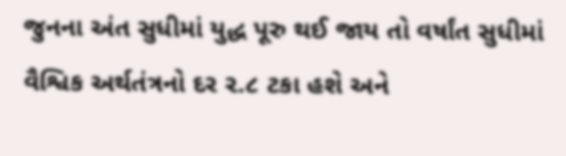જુનના અંત સુધીમાં યુદ્ધ પૂરુ થઈ જાય તો વર્ષાંત સુધીમાં વૈશ્વિક અર્થતંત્રનો દર ૨.૮ ટકા હશે અને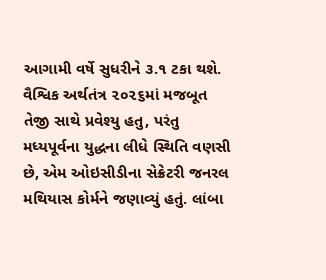આગામી વર્ષે સુધરીને ૩.૧ ટકા થશે. વૈશ્વિક અર્થતંત્ર ૨૦૨૬માં મજબૂત તેજી સાથે પ્રવેશ્યુ હતુ, પરંતુ મધ્યપૂર્વના યુદ્ધના લીધે સ્થિતિ વણસી છે, એમ ઓઇસીડીના સેક્રેટરી જનરલ મથિયાસ કોર્મને જણાવ્યું હતું. લાંબા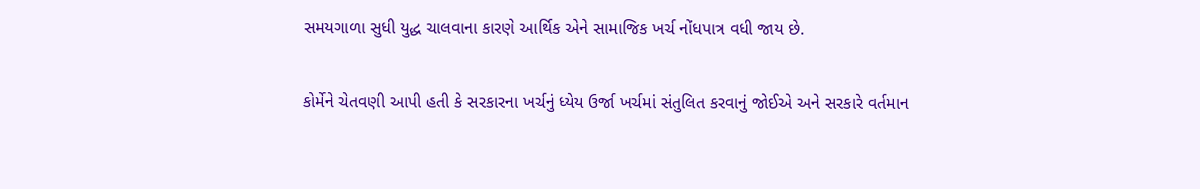સમયગાળા સુધી યુદ્ધ ચાલવાના કારણે આર્થિક એને સામાજિક ખર્ચ નોંધપાત્ર વધી જાય છે.

કોર્મેને ચેતવણી આપી હતી કે સરકારના ખર્ચનું ધ્યેય ઉર્જા ખર્ચમાં સંતુલિત કરવાનું જોઈએ અને સરકારે વર્તમાન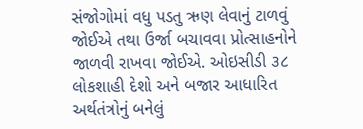સંજોગોમાં વધુ પડતુ ઋણ લેવાનું ટાળવું જોઈએ તથા ઉર્જા બચાવવા પ્રોત્સાહનોને જાળવી રાખવા જોઈએ. ઓઇસીડી ૩૮ લોકશાહી દેશો અને બજાર આધારિત અર્થતંત્રોનું બનેલું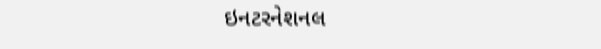ઇનટરનેશનલ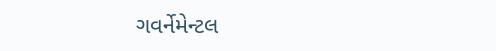ગવર્નેમેન્ટલ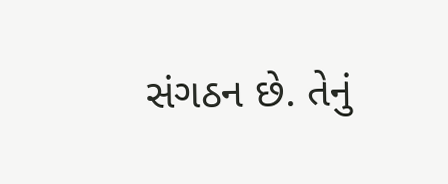સંગઠન છે. તેનું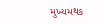મુખ્યમથક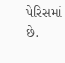પેરિસમાં છે.